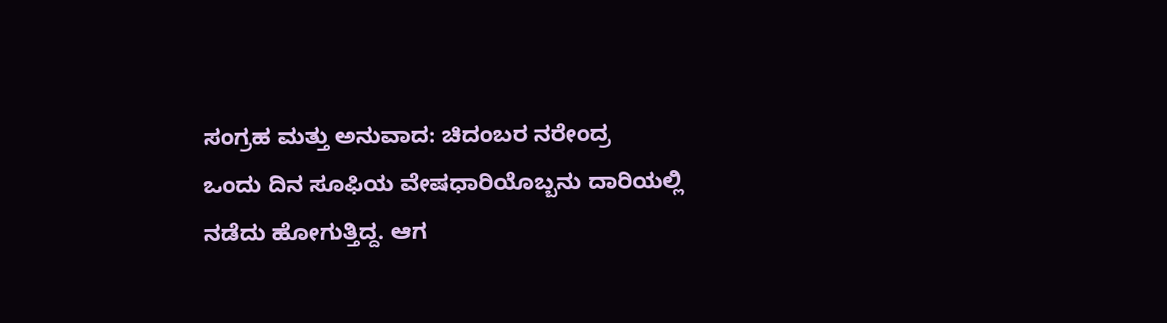ಸಂಗ್ರಹ ಮತ್ತು ಅನುವಾದ: ಚಿದಂಬರ ನರೇಂದ್ರ
ಒಂದು ದಿನ ಸೂಫಿಯ ವೇಷಧಾರಿಯೊಬ್ಬನು ದಾರಿಯಲ್ಲಿ ನಡೆದು ಹೋಗುತ್ತಿದ್ದ. ಆಗ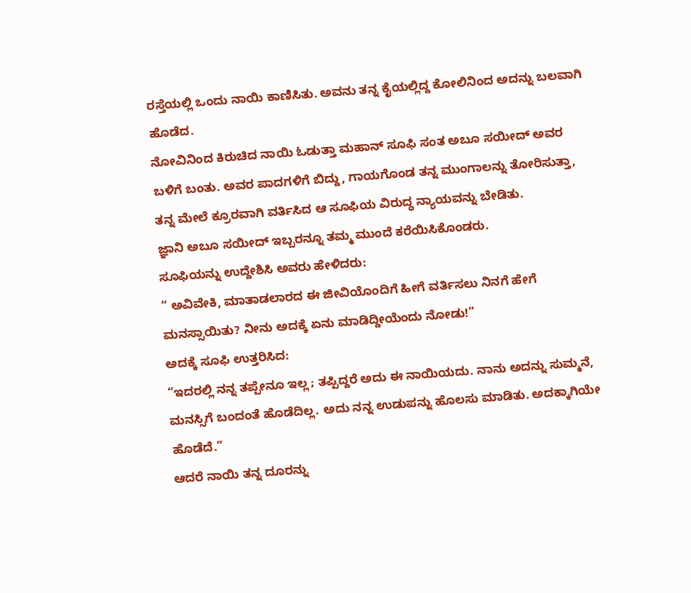ರಸ್ತೆಯಲ್ಲಿ ಒಂದು ನಾಯಿ ಕಾಣಿಸಿತು. ಅವನು ತನ್ನ ಕೈಯಲ್ಲಿದ್ದ ಕೋಲಿನಿಂದ ಅದನ್ನು ಬಲವಾಗಿ ಹೊಡೆದ.
ನೋವಿನಿಂದ ಕಿರುಚಿದ ನಾಯಿ ಓಡುತ್ತಾ ಮಹಾನ್ ಸೂಫಿ ಸಂತ ಅಬೂ ಸಯೀದ್ ಅವರ ಬಳಿಗೆ ಬಂತು. ಅವರ ಪಾದಗಳಿಗೆ ಬಿದ್ದು, ಗಾಯಗೊಂಡ ತನ್ನ ಮುಂಗಾಲನ್ನು ತೋರಿಸುತ್ತಾ, ತನ್ನ ಮೇಲೆ ಕ್ರೂರವಾಗಿ ವರ್ತಿಸಿದ ಆ ಸೂಫಿಯ ವಿರುದ್ಧ ನ್ಯಾಯವನ್ನು ಬೇಡಿತು.
ಜ್ಞಾನಿ ಅಬೂ ಸಯೀದ್ ಇಬ್ಬರನ್ನೂ ತಮ್ಮ ಮುಂದೆ ಕರೆಯಿಸಿಕೊಂಡರು.
ಸೂಫಿಯನ್ನು ಉದ್ದೇಶಿಸಿ ಅವರು ಹೇಳಿದರು:
“ ಅವಿವೇಕಿ, ಮಾತಾಡಲಾರದ ಈ ಜೀವಿಯೊಂದಿಗೆ ಹೀಗೆ ವರ್ತಿಸಲು ನಿನಗೆ ಹೇಗೆ ಮನಸ್ಸಾಯಿತು? ನೀನು ಅದಕ್ಕೆ ಏನು ಮಾಡಿದ್ದೀಯೆಂದು ನೋಡು!”
ಅದಕ್ಕೆ ಸೂಫಿ ಉತ್ತರಿಸಿದ:
“ಇದರಲ್ಲಿ ನನ್ನ ತಪ್ಪೇನೂ ಇಲ್ಲ; ತಪ್ಪಿದ್ದರೆ ಅದು ಈ ನಾಯಿಯದು. ನಾನು ಅದನ್ನು ಸುಮ್ಮನೆ, ಮನಸ್ಸಿಗೆ ಬಂದಂತೆ ಹೊಡೆದಿಲ್ಲ. ಅದು ನನ್ನ ಉಡುಪನ್ನು ಹೊಲಸು ಮಾಡಿತು. ಅದಕ್ಕಾಗಿಯೇ ಹೊಡೆದೆ.”
ಆದರೆ ನಾಯಿ ತನ್ನ ದೂರನ್ನು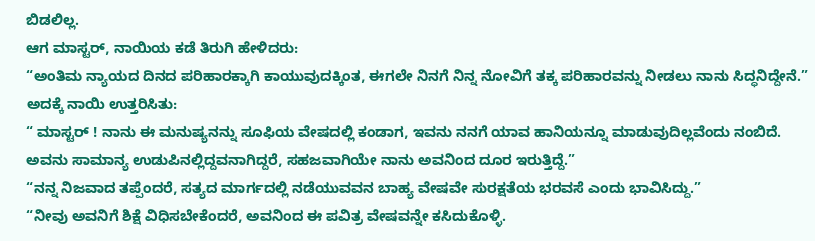ಬಿಡಲಿಲ್ಲ.
ಆಗ ಮಾಸ್ಟರ್, ನಾಯಿಯ ಕಡೆ ತಿರುಗಿ ಹೇಳಿದರು:
“ಅಂತಿಮ ನ್ಯಾಯದ ದಿನದ ಪರಿಹಾರಕ್ಕಾಗಿ ಕಾಯುವುದಕ್ಕಿಂತ, ಈಗಲೇ ನಿನಗೆ ನಿನ್ನ ನೋವಿಗೆ ತಕ್ಕ ಪರಿಹಾರವನ್ನು ನೀಡಲು ನಾನು ಸಿದ್ಧನಿದ್ದೇನೆ.”
ಅದಕ್ಕೆ ನಾಯಿ ಉತ್ತರಿಸಿತು:
“ ಮಾಸ್ಟರ್ ! ನಾನು ಈ ಮನುಷ್ಯನನ್ನು ಸೂಫಿಯ ವೇಷದಲ್ಲಿ ಕಂಡಾಗ, ಇವನು ನನಗೆ ಯಾವ ಹಾನಿಯನ್ನೂ ಮಾಡುವುದಿಲ್ಲವೆಂದು ನಂಬಿದೆ. ಅವನು ಸಾಮಾನ್ಯ ಉಡುಪಿನಲ್ಲಿದ್ದವನಾಗಿದ್ದರೆ, ಸಹಜವಾಗಿಯೇ ನಾನು ಅವನಿಂದ ದೂರ ಇರುತ್ತಿದ್ದೆ.”
“ನನ್ನ ನಿಜವಾದ ತಪ್ಪೆಂದರೆ, ಸತ್ಯದ ಮಾರ್ಗದಲ್ಲಿ ನಡೆಯುವವನ ಬಾಹ್ಯ ವೇಷವೇ ಸುರಕ್ಷತೆಯ ಭರವಸೆ ಎಂದು ಭಾವಿಸಿದ್ದು.”
“ನೀವು ಅವನಿಗೆ ಶಿಕ್ಷೆ ವಿಧಿಸಬೇಕೆಂದರೆ, ಅವನಿಂದ ಈ ಪವಿತ್ರ ವೇಷವನ್ನೇ ಕಸಿದುಕೊಳ್ಳಿ.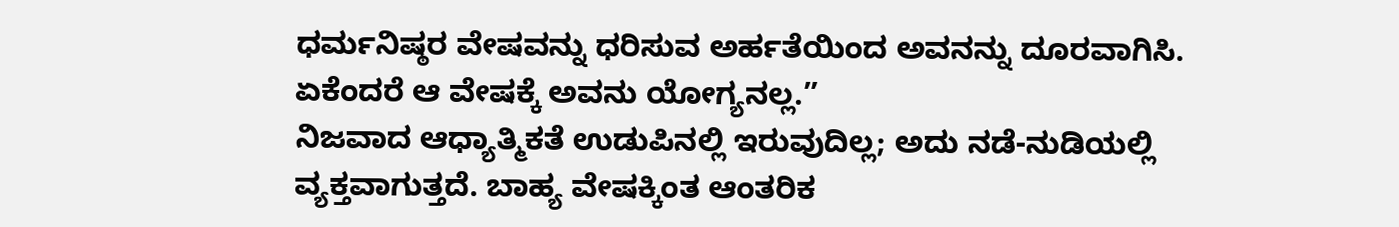ಧರ್ಮನಿಷ್ಠರ ವೇಷವನ್ನು ಧರಿಸುವ ಅರ್ಹತೆಯಿಂದ ಅವನನ್ನು ದೂರವಾಗಿಸಿ. ಏಕೆಂದರೆ ಆ ವೇಷಕ್ಕೆ ಅವನು ಯೋಗ್ಯನಲ್ಲ.”
ನಿಜವಾದ ಆಧ್ಯಾತ್ಮಿಕತೆ ಉಡುಪಿನಲ್ಲಿ ಇರುವುದಿಲ್ಲ; ಅದು ನಡೆ-ನುಡಿಯಲ್ಲಿ ವ್ಯಕ್ತವಾಗುತ್ತದೆ. ಬಾಹ್ಯ ವೇಷಕ್ಕಿಂತ ಆಂತರಿಕ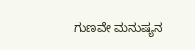ಗುಣವೇ ಮನುಷ್ಯನ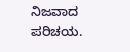ನಿಜವಾದ ಪರಿಚಯ.